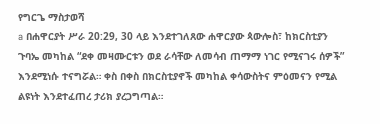የግርጌ ማስታወሻ
a በሐዋርያት ሥራ 20:29, 30 ላይ እንደተገለጸው ሐዋርያው ጳውሎስ፣ ከክርስቲያን ጉባኤ መካከል “ደቀ መዛሙርቱን ወደ ራሳቸው ለመሳብ ጠማማ ነገር የሚናገሩ ሰዎች” እንደሚነሱ ተናግሯል። ቀስ በቀስ በክርስቲያኖች መካከል ቀሳውስትና ምዕመናን የሚል ልዩነት እንደተፈጠረ ታሪክ ያረጋግጣል።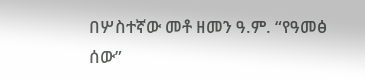በሦስተኛው መቶ ዘመን ዓ.ም. “የዓመፅ ሰው”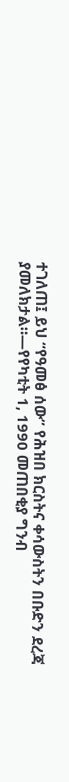ተገለጠ፤ ይህ “የዓመፅ ሰው” የሕዝበ ክርስትና ቀሳውስትን በቡድን ደረጃ ያመለክታል።—የየካቲት 1, 1990 መጠበቂያ ግንብ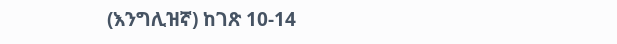(እንግሊዝኛ) ከገጽ 10-14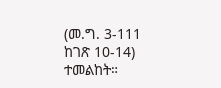(መ.ግ. 3-111 ከገጽ 10-14) ተመልከት።